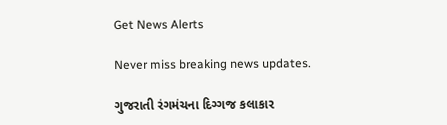Get News Alerts

Never miss breaking news updates.

ગુજરાતી રંગમંચના દિગ્ગજ કલાકાર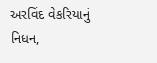અરવિંદ વેકરિયાનું નિધન,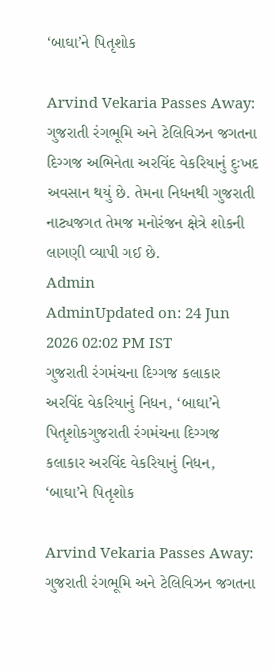‘બાઘા’ને પિતૃશોક

Arvind Vekaria Passes Away: ગુજરાતી રંગભૂમિ અને ટેલિવિઝન જગતના દિગ્ગજ અભિનેતા અરવિંદ વેકરિયાનું દુઃખદ અવસાન થયું છે. તેમના નિધનથી ગુજરાતી નાટ્યજગત તેમજ મનોરંજન ક્ષેત્રે શોકની લાગણી વ્યાપી ગઈ છે.
Admin
AdminUpdated on: 24 Jun 2026 02:02 PM IST
ગુજરાતી રંગમંચના દિગ્ગજ કલાકાર અરવિંદ વેકરિયાનું નિધન, ‘બાઘા’ને પિતૃશોકગુજરાતી રંગમંચના દિગ્ગજ કલાકાર અરવિંદ વેકરિયાનું નિધન, ‘બાઘા’ને પિતૃશોક

Arvind Vekaria Passes Away: ગુજરાતી રંગભૂમિ અને ટેલિવિઝન જગતના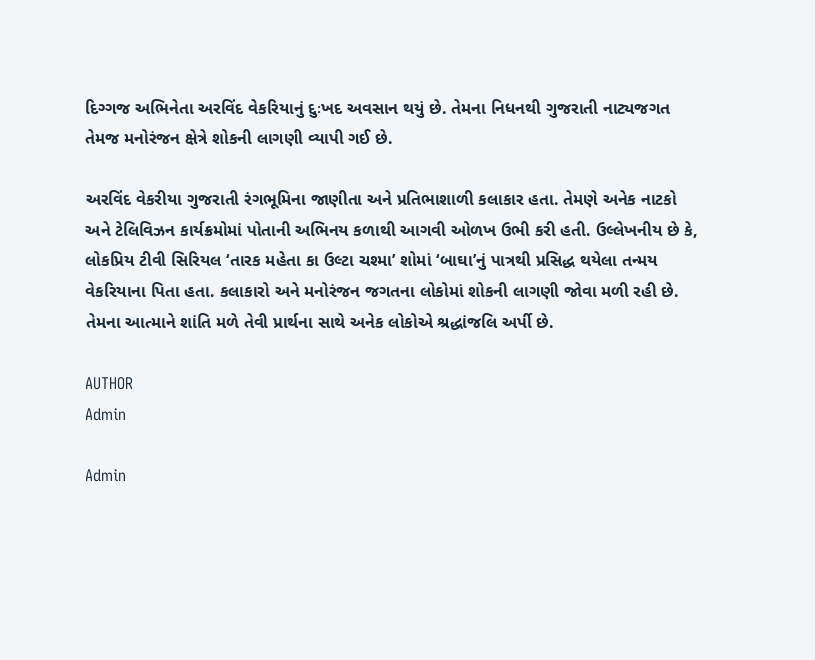દિગ્ગજ અભિનેતા અરવિંદ વેકરિયાનું દુઃખદ અવસાન થયું છે. તેમના નિધનથી ગુજરાતી નાટ્યજગત તેમજ મનોરંજન ક્ષેત્રે શોકની લાગણી વ્યાપી ગઈ છે.

અરવિંદ વેકરીયા ગુજરાતી રંગભૂમિના જાણીતા અને પ્રતિભાશાળી કલાકાર હતા. તેમણે અનેક નાટકો અને ટેલિવિઝન કાર્યક્રમોમાં પોતાની અભિનય કળાથી આગવી ઓળખ ઉભી કરી હતી. ઉલ્લેખનીય છે કે, લોકપ્રિય ટીવી સિરિયલ ‘તારક મહેતા કા ઉલ્ટા ચશ્મા’ શોમાં ‘બાઘા’નું પાત્રથી પ્રસિદ્ધ થયેલા તન્મય વેકરિયાના પિતા હતા. કલાકારો અને મનોરંજન જગતના લોકોમાં શોકની લાગણી જોવા મળી રહી છે. તેમના આત્માને શાંતિ મળે તેવી પ્રાર્થના સાથે અનેક લોકોએ શ્રદ્ધાંજલિ અર્પી છે.

AUTHOR
Admin

Admin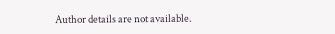Author details are not available.